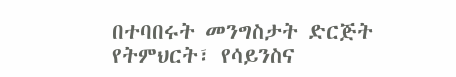በተባበሩት መንግስታት ድርጅት የትምህርት፣ የሳይንስና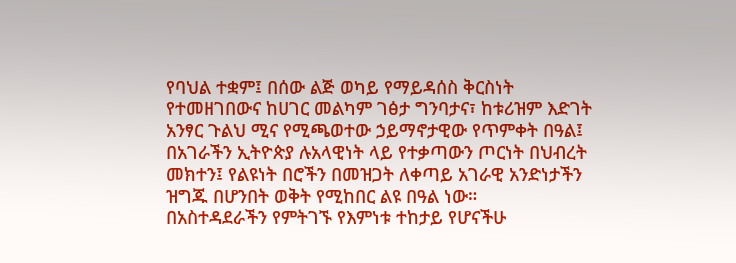የባህል ተቋም፤ በሰው ልጅ ወካይ የማይዳሰስ ቅርስነት የተመዘገበውና ከሀገር መልካም ገፅታ ግንባታና፣ ከቱሪዝም እድገት አንፃር ጉልህ ሚና የሚጫወተው ኃይማኖታዊው የጥምቀት በዓል፤ በአገራችን ኢትዮጵያ ሉአላዊነት ላይ የተቃጣውን ጦርነት በህብረት መክተን፤ የልዩነት በሮችን በመዝጋት ለቀጣይ አገራዊ አንድነታችን ዝግጁ በሆንበት ወቅት የሚከበር ልዩ በዓል ነው።
በአስተዳደራችን የምትገኙ የእምነቱ ተከታይ የሆናችሁ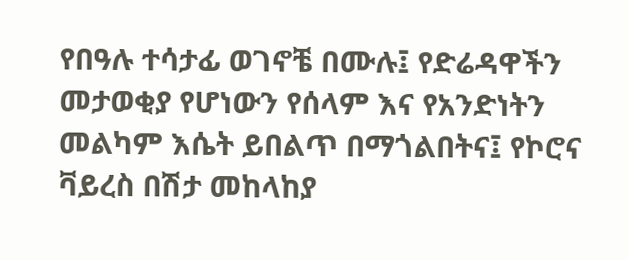የበዓሉ ተሳታፊ ወገኖቼ በሙሉ፤ የድሬዳዋችን መታወቂያ የሆነውን የሰላም እና የአንድነትን መልካም እሴት ይበልጥ በማጎልበትና፤ የኮሮና ቫይረስ በሽታ መከላከያ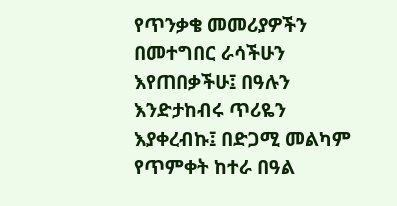የጥንቃቄ መመሪያዎችን በመተግበር ራሳችሁን እየጠበቃችሁ፤ በዓሉን እንድታከብሩ ጥሪዬን እያቀረብኩ፤ በድጋሚ መልካም የጥምቀት ከተራ በዓል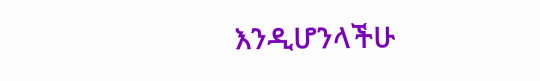እንዲሆንላችሁ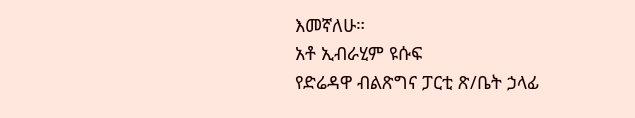እመኛለሁ።
አቶ ኢብራሂም ዩሱፍ
የድሬዳዋ ብልጽግና ፓርቲ ጽ/ቤት ኃላፊ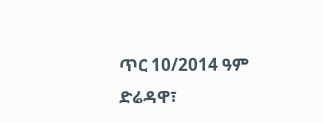ጥር 10/2014 ዓም
ድሬዳዋ፣